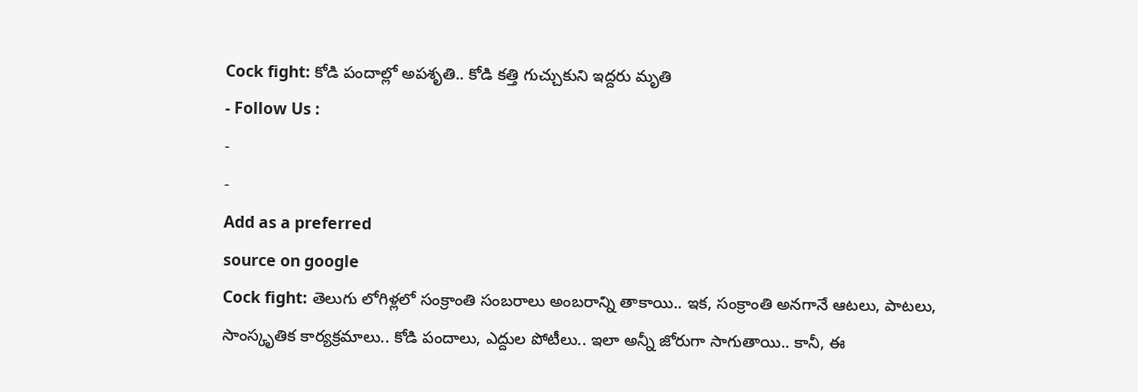Cock fight: కోడి పందాల్లో అపశృతి.. కోడి కత్తి గుచ్చుకుని ఇద్దరు మృతి
- Follow Us :
-
-
Add as a preferred
source on google
Cock fight: తెలుగు లోగిళ్లలో సంక్రాంతి సంబరాలు అంబరాన్ని తాకాయి.. ఇక, సంక్రాంతి అనగానే ఆటలు, పాటలు, సాంస్కృతిక కార్యక్రమాలు.. కోడి పందాలు, ఎద్దుల పోటీలు.. ఇలా అన్నీ జోరుగా సాగుతాయి.. కానీ, ఈ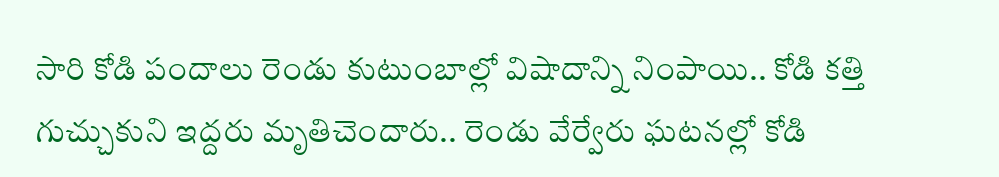సారి కోడి పందాలు రెండు కుటుంబాల్లో విషాదాన్ని నింపాయి.. కోడి కత్తి గుచ్చుకుని ఇద్దరు మృతిచెందారు.. రెండు వేర్వేరు ఘటనల్లో కోడి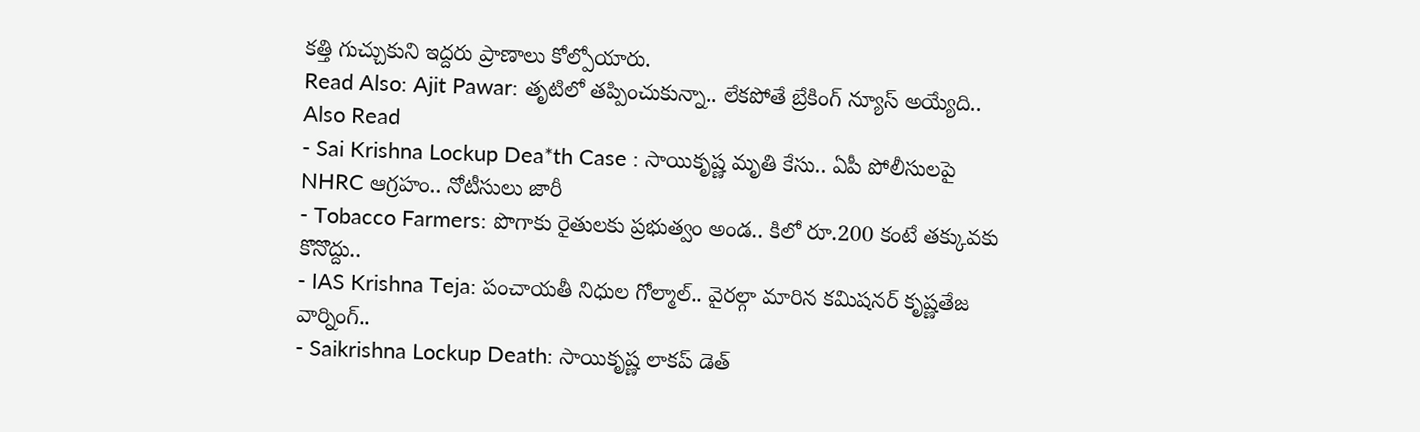కత్తి గుచ్చుకుని ఇద్దరు ప్రాణాలు కోల్పోయారు.
Read Also: Ajit Pawar: తృటిలో తప్పించుకున్నా.. లేకపోతే బ్రేకింగ్ న్యూస్ అయ్యేది..
Also Read
- Sai Krishna Lockup Dea*th Case : సాయికృష్ణ మృతి కేసు.. ఏపీ పోలీసులపై NHRC ఆగ్రహం.. నోటీసులు జారీ
- Tobacco Farmers: పొగాకు రైతులకు ప్రభుత్వం అండ.. కిలో రూ.200 కంటే తక్కువకు కొనొద్దు..
- IAS Krishna Teja: పంచాయతీ నిధుల గోల్మాల్.. వైరల్గా మారిన కమిషనర్ కృష్ణతేజ వార్నింగ్..
- Saikrishna Lockup Death: సాయికృష్ణ లాకప్ డెత్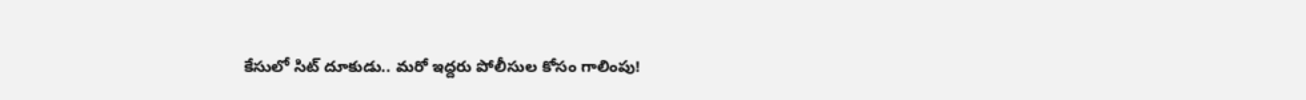కేసులో సిట్ దూకుడు.. మరో ఇద్దరు పోలీసుల కోసం గాలింపు!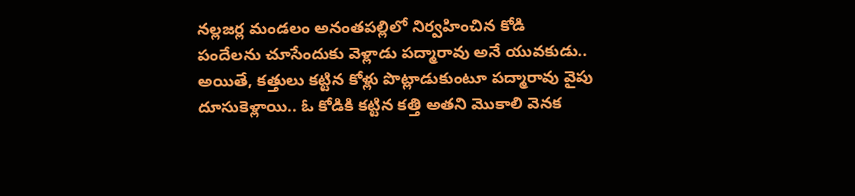నల్లజర్ల మండలం అనంతపల్లిలో నిర్వహించిన కోడి పందేలను చూసేందుకు వెళ్లాడు పద్మారావు అనే యువకుడు.. అయితే, కత్తులు కట్టిన కోళ్లు పొట్లాడుకుంటూ పద్మారావు వైపు దూసుకెళ్లాయి.. ఓ కోడికి కట్టిన కత్తి అతని మొకాలి వెనక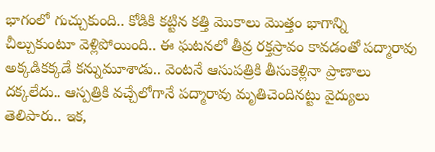భాగంలో గుచ్చుకుంది.. కోడికి కట్టిన కత్తి మొకాలు మొత్తం భాగాన్ని చీల్చుకుంటూ వెళ్లిపోయింది.. ఈ ఘటనలో తీవ్ర రక్తస్రావం కావడంతో పద్మారావు అక్కడికక్కడే కన్నుమూశాడు.. వెంటనే ఆసుపత్రికి తీసుకెళ్లినా ప్రాణాలు దక్కలేదు.. ఆస్పత్రికి వచ్చేలోగానే పద్మారావు మృతిచెందినట్టు వైద్యులు తెలిపారు.. ఇక,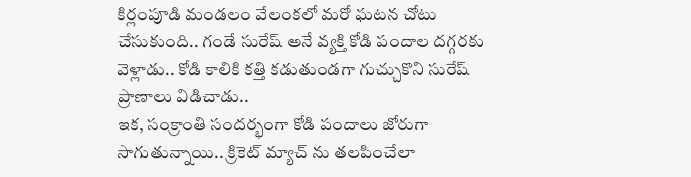కిర్లంపూడి మండలం వేలంకలో మరో ఘటన చోటు చేసుకుంది.. గండే సురేష్ అనే వ్యక్తి కోడి పందాల దగ్గరకు వెళ్లాడు.. కోడి కాలికి కత్తి కడుతుండగా గుచ్చుకొని సురేష్ ప్రాణాలు విడిచాడు..
ఇక, సంక్రాంతి సందర్భంగా కోడి పందాలు జోరుగా సాగుతున్నాయి.. క్రికెట్ మ్యాచ్ ను తలపించేలా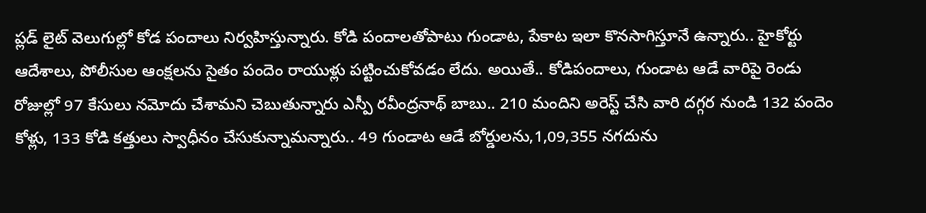ప్లడ్ లైట్ వెలుగుల్లో కోడ పందాలు నిర్వహిస్తున్నారు. కోడి పందాలతోపాటు గుండాట, పేకాట ఇలా కొనసాగిస్తూనే ఉన్నారు.. హైకోర్టు ఆదేశాలు, పోలీసుల ఆంక్షలను సైతం పందెం రాయుళ్లు పట్టించుకోవడం లేదు. అయితే.. కోడిపందాలు, గుండాట ఆడే వారిపై రెండు రోజుల్లో 97 కేసులు నమోదు చేశామని చెబుతున్నారు ఎస్పీ రవీంద్రనాథ్ బాబు.. 210 మందిని అరెస్ట్ చేసి వారి దగ్గర నుండి 132 పందెం కోళ్లు, 133 కోడి కత్తులు స్వాధీనం చేసుకున్నామన్నారు.. 49 గుండాట ఆడే బోర్డులను,1,09,355 నగదును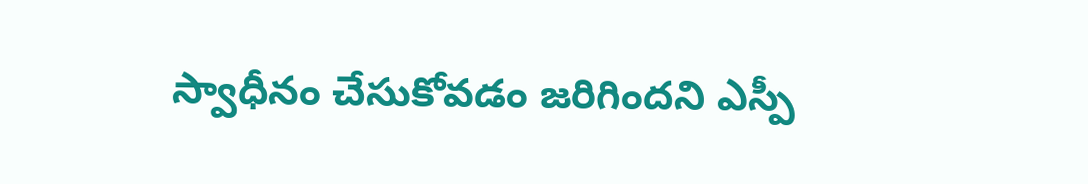స్వాధీనం చేసుకోవడం జరిగిందని ఎస్పీ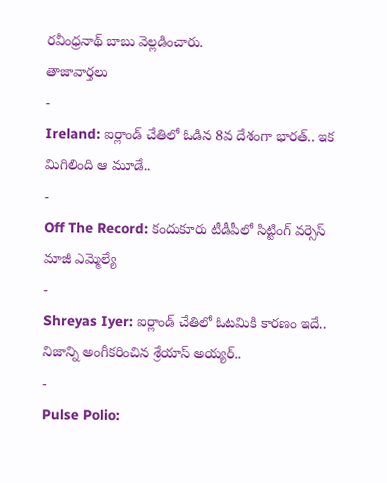రవీంధ్రనాథ్ బాబు వెల్లడించారు.
తాజావార్తలు
-
Ireland: ఐర్లాండ్ చేతిలో ఓడిన 8వ దేశంగా భారత్.. ఇక మిగిలింది ఆ మూడే..
-
Off The Record: కందుకూరు టీడీపీలో సిట్టింగ్ వర్సెస్ మాజీ ఎమ్మెల్యే
-
Shreyas Iyer: ఐర్లాండ్ చేతిలో ఓటమికి కారణం ఇదే.. నిజాన్ని అంగీకరించిన శ్రేయాస్ అయ్యర్..
-
Pulse Polio: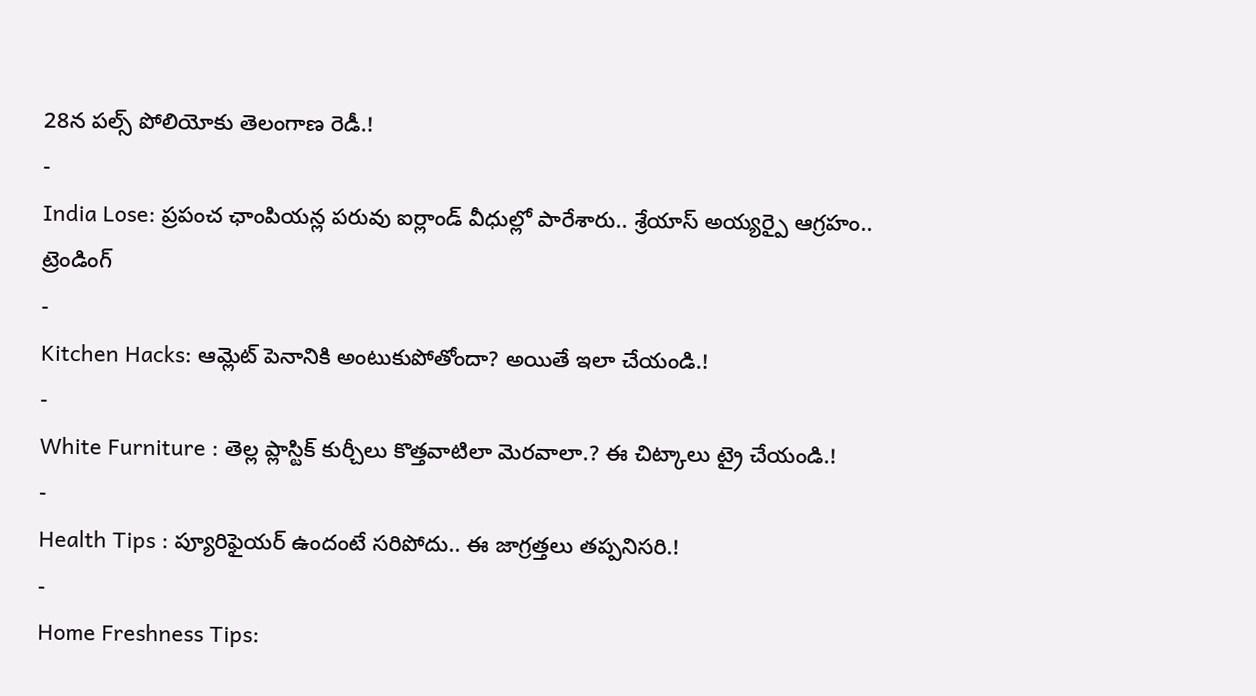28న పల్స్ పోలియోకు తెలంగాణ రెడీ.!
-
India Lose: ప్రపంచ ఛాంపియన్ల పరువు ఐర్లాండ్ వీధుల్లో పారేశారు.. శ్రేయాస్ అయ్యర్పై ఆగ్రహం..
ట్రెండింగ్
-
Kitchen Hacks: ఆమ్లెట్ పెనానికి అంటుకుపోతోందా? అయితే ఇలా చేయండి.!
-
White Furniture : తెల్ల ప్లాస్టిక్ కుర్చీలు కొత్తవాటిలా మెరవాలా.? ఈ చిట్కాలు ట్రై చేయండి.!
-
Health Tips : ప్యూరిఫైయర్ ఉందంటే సరిపోదు.. ఈ జాగ్రత్తలు తప్పనిసరి.!
-
Home Freshness Tips: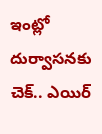ఇంట్లో దుర్వాసనకు చెక్.. ఎయిర్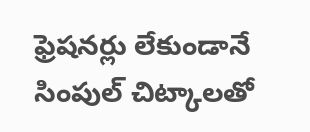ఫ్రెషనర్లు లేకుండానే సింపుల్ చిట్కాలతో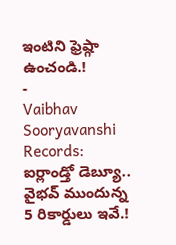ఇంటిని ఫ్రెష్గా ఉంచండి.!
-
Vaibhav Sooryavanshi Records: ఐర్లాండ్తో డెబ్యూ.. వైభవ్ ముందున్న 5 రికార్డులు ఇవే.!